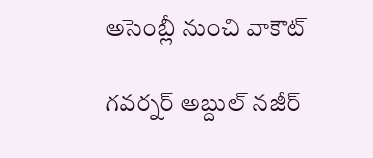అసెంబ్లీ నుంచి వాకౌట్

గవర్నర్ అబ్దుల్ నజీర్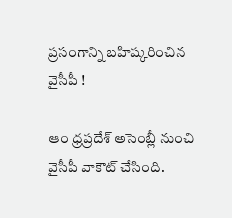ప్రసంగాన్ని బహిష్కరించిన వైసీపీ !

ఆం ధ్రప్రదేశ్ అసెంబ్లీ నుంచి వైసీపీ వాకౌట్ చేసింది.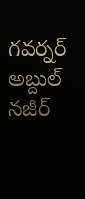గవర్నర్ అబ్దుల్ నజీర్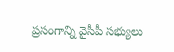ప్రసంగాన్ని వైసీపీ సభ్యులు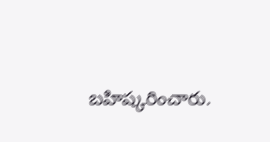బహిష్కరించారు.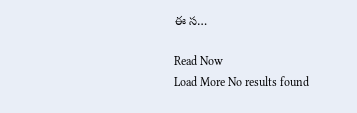ఈ స…

Read Now
Load More No results found